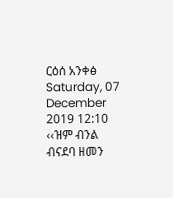ርዕሰ አንቀፅ
Saturday, 07 December 2019 12:10
‹‹ዝም ብንል ብናደባ ዘመን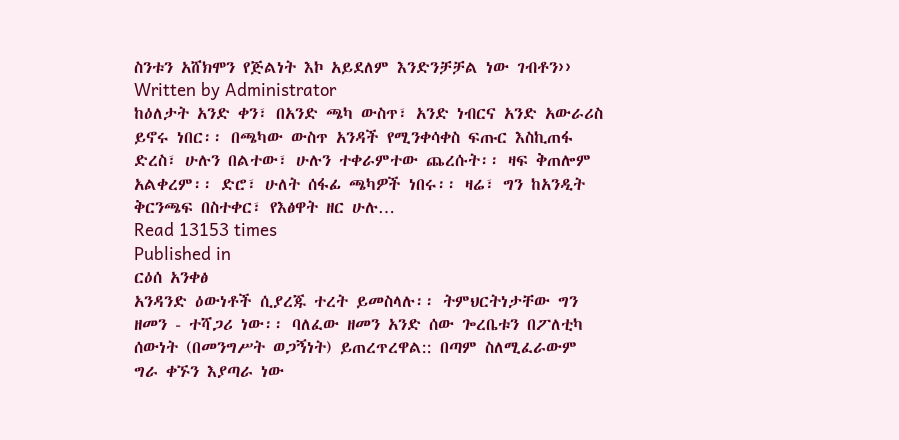ስንቱን አሸክሞን የጅልነት እኮ አይደለም እንድንቻቻል ነው ገብቶን››
Written by Administrator
ከዕለታት አንድ ቀን፣ በአንድ ጫካ ውስጥ፣ አንድ ነብርና አንድ አውራሪስ ይኖሩ ነበር፡፡ በጫካው ውስጥ አንዳች የሚንቀሳቀስ ፍጡር እስኪጠፋ ድረስ፣ ሁሉን በልተው፣ ሁሉን ተቀራምተው ጨረሱት፡፡ ዛፍ ቅጠሎም አልቀረም፡፡ ድሮ፣ ሁለት ሰፋፊ ጫካዎች ነበሩ፡፡ ዛሬ፣ ግን ከአንዲት ቅርንጫፍ በስተቀር፣ የእፅዋት ዘር ሁሉ…
Read 13153 times
Published in
ርዕሰ አንቀፅ
አንዳንድ ዕውነቶች ሲያረጁ ተረት ይመስላሉ፡፡ ትምህርትነታቸው ግን ዘመን - ተሻጋሪ ነው፡፡ ባለፈው ዘመን አንድ ሰው ጐረቤቱን በፖለቲካ ሰውነት (በመንግሥት ወጋኝነት) ይጠረጥረዋል:: በጣም ስለሚፈራውም ግራ ቀኙን እያጣራ ነው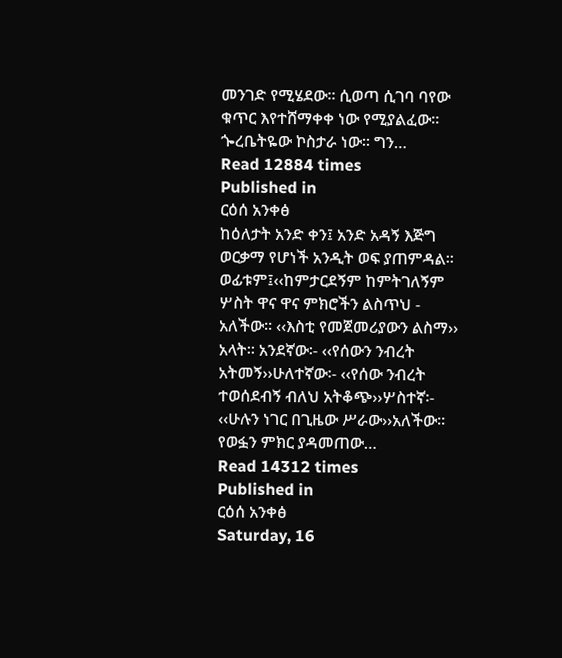መንገድ የሚሄደው፡፡ ሲወጣ ሲገባ ባየው ቁጥር እየተሸማቀቀ ነው የሚያልፈው፡፡ ጐረቤትዬው ኮስታራ ነው፡፡ ግን…
Read 12884 times
Published in
ርዕሰ አንቀፅ
ከዕለታት አንድ ቀን፤ አንድ አዳኝ እጅግ ወርቃማ የሆነች አንዲት ወፍ ያጠምዳል፡፡ ወፊቱም፤‹‹ከምታርደኝም ከምትገለኝም ሦስት ዋና ዋና ምክሮችን ልስጥህ - አለችው፡፡ ‹‹እስቲ የመጀመሪያውን ልስማ›› አላት፡፡ አንደኛው፡- ‹‹የሰውን ንብረት አትመኝ››ሁለተኛው፡- ‹‹የሰው ንብረት ተወሰደብኝ ብለህ አትቆጭ››ሦስተኛ፡- ‹‹ሁሉን ነገር በጊዜው ሥራው››አለችው፡፡ የወፏን ምክር ያዳመጠው…
Read 14312 times
Published in
ርዕሰ አንቀፅ
Saturday, 16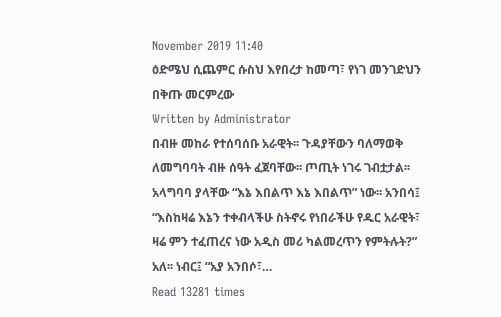November 2019 11:40
ዕድሜህ ሲጨምር ሱስህ እየበረታ ከመጣ፣ የነገ መንገድህን በቅጡ መርምረው
Written by Administrator
በብዙ መከራ የተሰባሰቡ አራዊት፡፡ ጉዳያቸውን ባለማወቅ ለመግባባት ብዙ ሰዓት ፈጀባቸው፡፡ ጦጢት ነገሩ ገብቷታል፡፡ አላግባባ ያላቸው “እኔ እበልጥ እኔ እበልጥ” ነው፡፡ አንበሳ፤ “እስከዛሬ እኔን ተቀብላችሁ ስትኖሩ የነበራችሁ የዱር አራዊት፣ ዛሬ ምን ተፈጠረና ነው አዲስ መሪ ካልመረጥን የምትሉት?” አለ፡፡ ነብር፤ “አያ አንበሶ፣…
Read 13281 times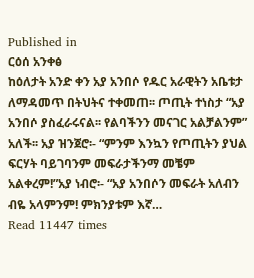Published in
ርዕሰ አንቀፅ
ከዕለታት አንድ ቀን አያ አንበሶ የዱር አራዊትን አቤቱታ ለማዳመጥ በትህትና ተቀመጠ፡፡ ጦጢት ተነስታ “አያ አንበሶ ያስፈራሩናል፡፡ የልባችንን መናገር አልቻልንም” አለች፡፡ አያ ዝንጀሮ፡- “ምንም እንኳን የጦጢትን ያህል ፍርሃት ባይገባንም መፍራታችንማ መቼም አልቀረም!”አያ ነብሮ፡- “አያ አንበሶን መፍራት አለብን ብዬ አላምንም! ምክንያቱም እኛ…
Read 11447 times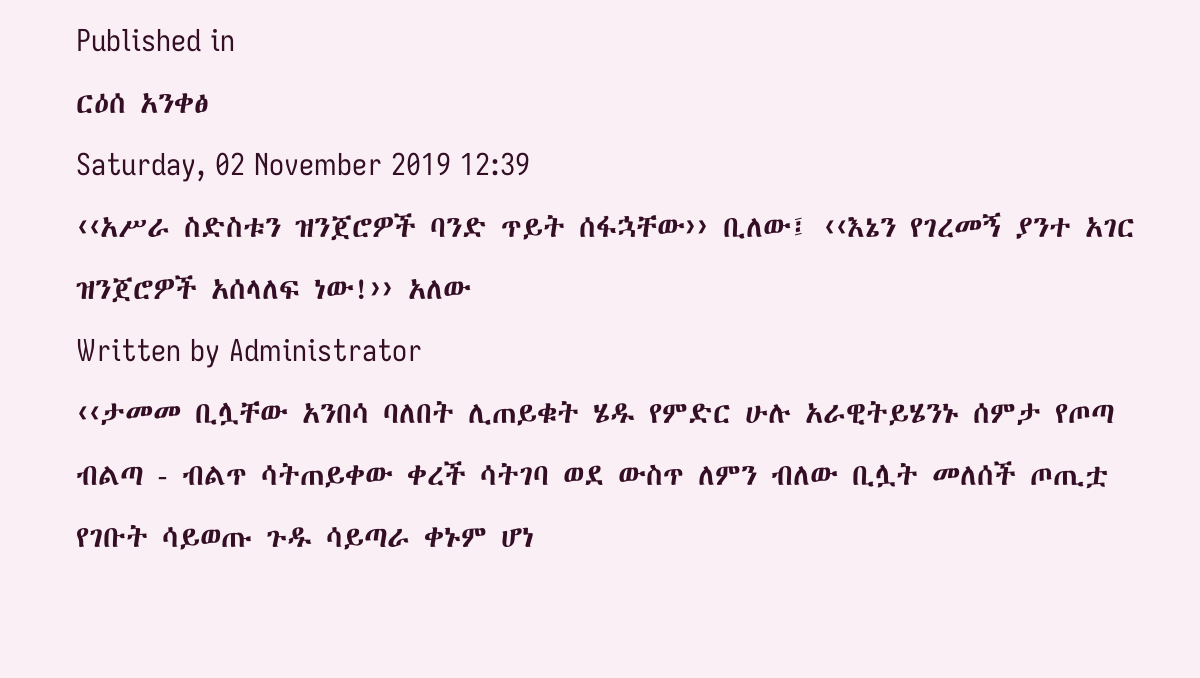Published in
ርዕሰ አንቀፅ
Saturday, 02 November 2019 12:39
‹‹አሥራ ስድስቱን ዝንጀሮዎች ባንድ ጥይት ሰፋኋቸው›› ቢለው፤ ‹‹እኔን የገረመኝ ያንተ አገር ዝንጀሮዎች አሰላለፍ ነው!›› አለው
Written by Administrator
‹‹ታመመ ቢሏቸው አንበሳ ባለበት ሊጠይቁት ሄዱ የምድር ሁሉ አራዊትይሄንኑ ሰምታ የጦጣ ብልጣ - ብልጥ ሳትጠይቀው ቀረች ሳትገባ ወደ ውስጥ ለምን ብለው ቢሏት መለሰች ጦጢቷ የገቡት ሳይወጡ ጉዱ ሳይጣራ ቀኑም ሆነ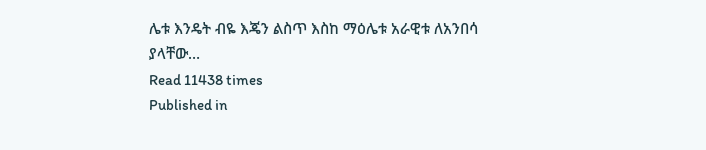ሌቱ እንዴት ብዬ እጄን ልስጥ እስከ ማዕሌቱ አራዊቱ ለአንበሳ ያላቸው…
Read 11438 times
Published in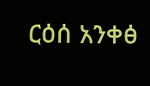ርዕሰ አንቀፅ